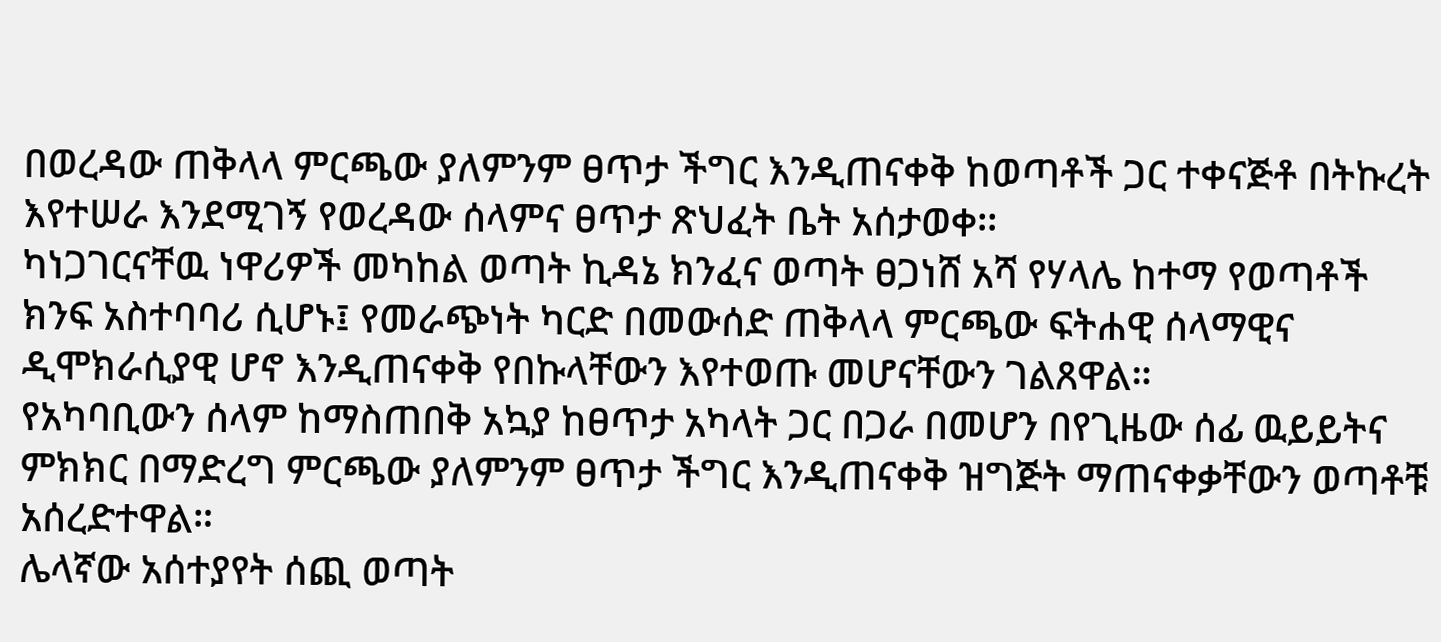በወረዳው ጠቅላላ ምርጫው ያለምንም ፀጥታ ችግር እንዲጠናቀቅ ከወጣቶች ጋር ተቀናጅቶ በትኩረት እየተሠራ እንደሚገኝ የወረዳው ሰላምና ፀጥታ ጽህፈት ቤት አሰታወቀ፡፡
ካነጋገርናቸዉ ነዋሪዎች መካከል ወጣት ኪዳኔ ክንፈና ወጣት ፀጋነሸ አሻ የሃላሌ ከተማ የወጣቶች ክንፍ አስተባባሪ ሲሆኑ፤ የመራጭነት ካርድ በመውሰድ ጠቅላላ ምርጫው ፍትሐዊ ሰላማዊና ዲሞክራሲያዊ ሆኖ እንዲጠናቀቅ የበኩላቸውን እየተወጡ መሆናቸውን ገልጸዋል።
የአካባቢውን ሰላም ከማስጠበቅ አኳያ ከፀጥታ አካላት ጋር በጋራ በመሆን በየጊዜው ሰፊ ዉይይትና ምክክር በማድረግ ምርጫው ያለምንም ፀጥታ ችግር እንዲጠናቀቅ ዝግጅት ማጠናቀቃቸውን ወጣቶቹ አሰረድተዋል።
ሌላኛው አሰተያየት ሰጪ ወጣት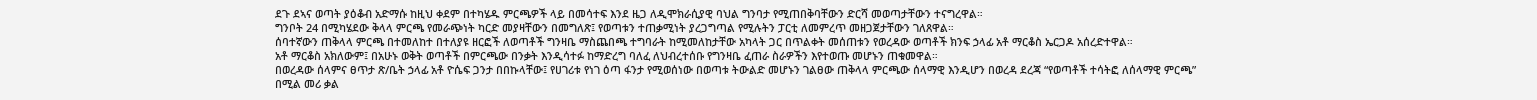ደጉ ደኣና ወጣት ያዕቆብ አድማሱ ከዚህ ቀደም በተካሄዱ ምርጫዎች ላይ በመሳተፍ እንደ ዜጋ ለዲሞክራሲያዊ ባህል ግንባታ የሚጠበቅባቸውን ድርሻ መወጣታቸውን ተናግረዋል።
ግንቦት 24 በሚካሄደው ቅላላ ምርጫ የመራጭነት ካርድ መያዛቸውን በመግለጽ፤ የወጣቱን ተጠቃሚነት ያረጋግጣል የሚሉትን ፓርቲ ለመምረጥ መዘጋጀታቸውን ገለጸዋል።
ሰባተኛውን ጠቅላላ ምርጫ በተመለከተ በተለያዩ ዘርፎች ለወጣቶች ግንዛቤ ማስጨበጫ ተግባራት ከሚመለከታቸው አካላት ጋር በጥልቀት መሰጠቱን የወረዳው ወጣቶች ክንፍ ኃላፊ አቶ ማርቆስ ኤርጋዶ አሰረድተዋል።
አቶ ማርቆስ አክለውም፤ በአሁኑ ወቅት ወጣቶች በምርጫው በንቃት እንዲሳተፉ ከማድረግ ባለፈ ለህብረተሰቡ የግንዛቤ ፈጠራ ስራዎችን እየተወጡ መሆኑን ጠቁመዋል።
በወረዳው ሰላምና ፀጥታ ጽ/ቤት ኃላፊ አቶ ዮሴፍ ጋንታ በበኩላቸው፤ የሀገሪቱ የነገ ዕጣ ፋንታ የሚወሰነው በወጣቱ ትውልድ መሆኑን ገልፀው ጠቅላላ ምርጫው ሰላማዊ እንዲሆን በወረዳ ደረጃ “የወጣቶች ተሳትፎ ለሰላማዊ ምርጫ” በሚል መሪ ቃል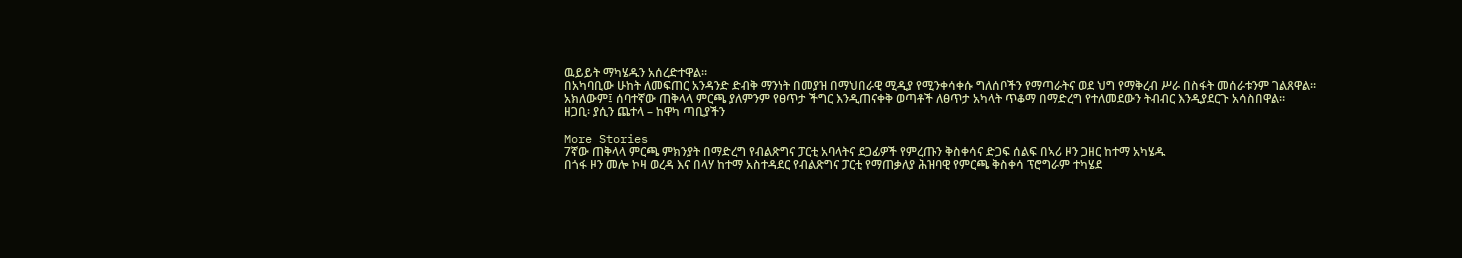ዉይይት ማካሄዱን አሰረድተዋል።
በአካባቢው ሁከት ለመፍጠር አንዳንድ ድብቅ ማንነት በመያዝ በማህበራዊ ሚዲያ የሚንቀሳቀሱ ግለሰቦችን የማጣራትና ወደ ህግ የማቅረብ ሥራ በስፋት መሰራቱንም ገልጸዋል።
አክለውም፤ ሰባተኛው ጠቅላላ ምርጫ ያለምንም የፀጥታ ችግር እንዲጠናቀቅ ወጣቶች ለፀጥታ አካላት ጥቆማ በማድረግ የተለመደውን ትብብር እንዲያደርጉ አሳስበዋል።
ዘጋቢ፡ ያሲን ጨተላ – ከዋካ ጣቢያችን

More Stories
7ኛው ጠቅላላ ምርጫ ምክንያት በማድረግ የብልጽግና ፓርቲ አባላትና ደጋፊዎች የምረጡን ቅስቀሳና ድጋፍ ሰልፍ በኣሪ ዞን ጋዘር ከተማ አካሄዱ
በጎፋ ዞን መሎ ኮዛ ወረዳ እና በላሃ ከተማ አስተዳደር የብልጽግና ፓርቲ የማጠቃለያ ሕዝባዊ የምርጫ ቅስቀሳ ፕሮግራም ተካሄደ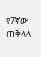የ7ኛው ጠቅላላ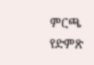ምርጫ የድምጽ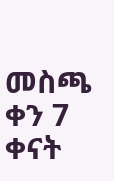መስጫ ቀን 7 ቀናት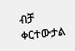ብቻ ቀርተውታል